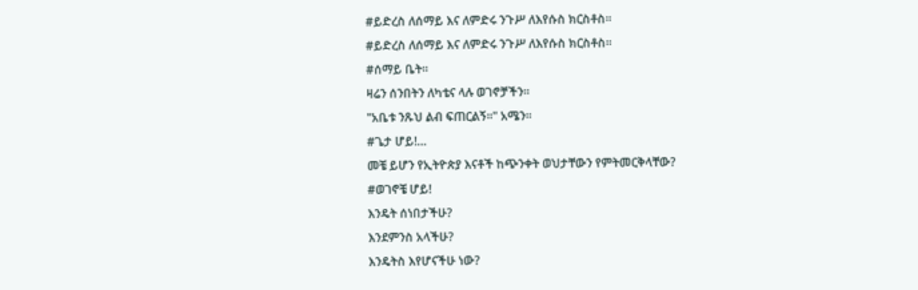#ይድረስ ለሰማይ እና ለምድሩ ንጉሥ ለእየሱስ ክርስቶስ።
#ይድረስ ለሰማይ እና ለምድሩ ንጉሥ ለእየሱስ ክርስቶስ።
#ሰማይ ቤት።
ዛሬን ሰንበትን ለካቴና ላሉ ወገኖቻችን።
"አቤቱ ንጹህ ልብ ፍጠርልኝ።" አሜን።
#ጌታ ሆይ!…
መቼ ይሆን የኢትዮጵያ እናቶች ከጭንቀት ወህታቸውን የምትመርቅላቸው?
#ወገኖቼ ሆይ!
እንዴት ሰነበታችሁ?
እንደምንስ አላችሁ?
እንዴትስ እየሆናችሁ ነው?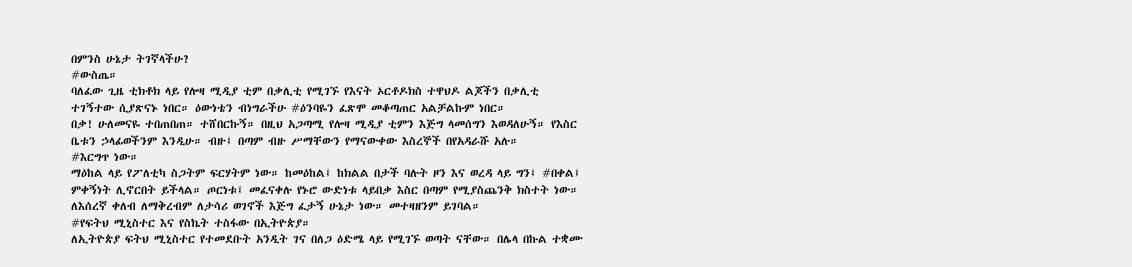በምንስ ሁኔታ ትገኛላችሁ?
#ውስጤ።
ባለፈው ጊዜ ቲክቶክ ላይ የሎዛ ሚዲያ ቲም በቃሊቲ የሚገኙ የእናት ኦርቶዶክስ ተዋህዶ ልጆችን በቃሊቲ ተገኝተው ሲያጽናኑ ነበር። ዕውነቴን ብነግራችሁ #ዕንባዬን ፈጽሞ መቆጣጠር አልቻልኩም ነበር።
በቃ! ሁለመናዬ ተበጠበጠ። ተሸበርኩኝ። በዚህ አጋጣሚ የሎዛ ሚዲያ ቲምን እጅግ ላመሰግን እወዳለሁኝ። የእስር ቤቱን ኃላፊወችንም እንዲሁ። ብዙ፤ በጣም ብዙ ሥማቸውን የማናውቀው እስረኞች በየአዳራሹ አሉ።
#እርግጥ ነው።
ማዕከል ላይ የፖለቲካ ስጋትም ፍርሃትም ነው። ከመዕከል፤ ከክልል በታች ባሉት ዞን እና ወረዳ ላይ ግን፤ #በቀል፤ ምቀኝነት ሊኖርበት ይችላል። ጦርነቱ፤ መፈናቀሉ የኑሮ ውድነቱ ላይበቃ እስር በጣም የሚያስጨንቅ ክስተት ነው። ለእሰረኛ ቀለብ ለማቅረብም ለታሳሪ ወገኖች እጅግ ፈታኝ ሁኔታ ነው። መተዛዘንም ይገባል።
#የፍትህ ሚኒስተር እና የስኬት ተስፋው በኢትዮጵያ።
ለኢትዮጵያ ፍትህ ሚኒስተር የተመደቡት አንዲት ገና በለጋ ዕድሜ ላይ የሚገኙ ወጣት ናቸው። በሌላ በኩል ተቋሙ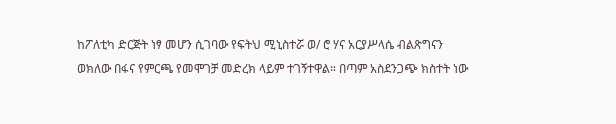ከፖለቲካ ድርጅት ነፃ መሆን ሲገባው የፍትህ ሚኒስተሯ ወ/ ሮ ሃና አርያሥላሴ ብልጽግናን ወክለው በፋና የምርጫ የመሞገቻ መድረክ ላይም ተገኝተዋል። በጣም አስደንጋጭ ክስተት ነው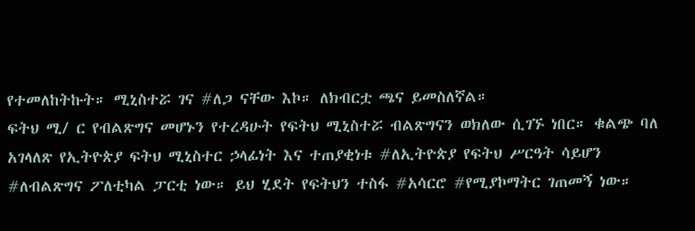የተመለከትኩት። ሚኒስተሯ ገና #ለጋ ናቸው እኮ። ለክብርቷ ጫና ይመስለኛል።
ፍትህ ሚ/ ር የብልጽግና መሆኑን የተረዳሁት የፍትህ ሚኒስተሯ ብልጽግናን ወክለው ሲገኙ ነበር። ቁልጭ ባለ አገላለጽ የኢትዮጵያ ፍትህ ሚኒስተር ኃላፊነት እና ተጠያቂነቱ #ለኢትዮጵያ የፍትህ ሥርዓት ሳይሆን #ለብልጽግና ፖለቲካል ፓርቲ ነው። ይህ ሂደት የፍትህን ተስፋ #አሳርሮ #የሚያኮማትር ገጠመኝ ነው።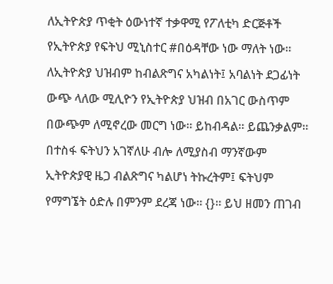ለኢትዮጵያ ጥቂት ዕውነተኛ ተቃዋሚ የፖለቲካ ድርጅቶች የኢትዮጵያ የፍትህ ሚኒስተር #በዕዳቸው ነው ማለት ነው። ለኢትዮጵያ ህዝብም ከብልጽግና አካልነት፤ አባልነት ደጋፊነት ውጭ ላለው ሚሊዮን የኢትዮጵያ ህዝብ በአገር ውስጥም በውጭም ለሚኖረው መርግ ነው። ይከብዳል። ይጨንቃልም።
በተስፋ ፍትህን አገኛለሁ ብሎ ለሚያስብ ማንኛውም ኢትዮጵያዊ ዜጋ ብልጽግና ካልሆነ ትኩረትም፤ ፍትህም የማግኜት ዕድሉ በምንም ደረጃ ነው። {}። ይህ ዘመን ጠገብ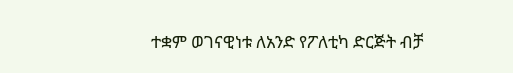ተቋም ወገናዊነቱ ለአንድ የፖለቲካ ድርጅት ብቻ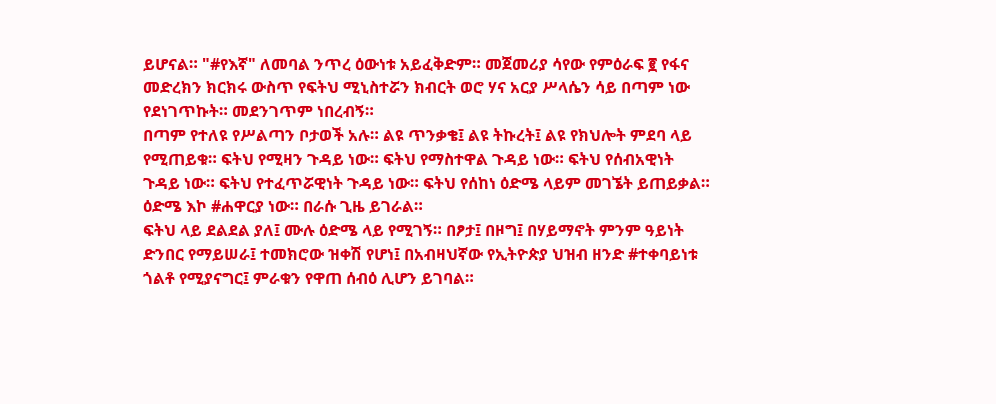ይሆናል። "#የእኛ" ለመባል ንጥረ ዕውነቱ አይፈቅድም። መጀመሪያ ሳየው የምዕራፍ ፪ የፋና መድረክን ክርክሩ ውስጥ የፍትህ ሚኒስተሯን ክብርት ወሮ ሃና አርያ ሥላሴን ሳይ በጣም ነው የደነገጥኩት። መደንገጥም ነበረብኝ።
በጣም የተለዩ የሥልጣን ቦታወች አሉ። ልዩ ጥንቃቄ፤ ልዩ ትኩረት፤ ልዩ የክህሎት ምደባ ላይ የሚጠይቁ። ፍትህ የሚዛን ጉዳይ ነው። ፍትህ የማስተዋል ጉዳይ ነው። ፍትህ የሰብአዊነት ጉዳይ ነው። ፍትህ የተፈጥሯዊነት ጉዳይ ነው። ፍትህ የሰከነ ዕድሜ ላይም መገኜት ይጠይቃል። ዕድሜ እኮ #ሐዋርያ ነው። በራሱ ጊዜ ይገራል።
ፍትህ ላይ ደልደል ያለ፤ ሙሉ ዕድሜ ላይ የሚገኝ። በፆታ፤ በዞግ፤ በሃይማኖት ምንም ዓይነት ድንበር የማይሠራ፤ ተመክሮው ዝቀሽ የሆነ፤ በአብዛህኛው የኢትዮጵያ ህዝብ ዘንድ #ተቀባይነቱ ጎልቶ የሚያናግር፤ ምራቁን የዋጠ ሰብዕ ሊሆን ይገባል።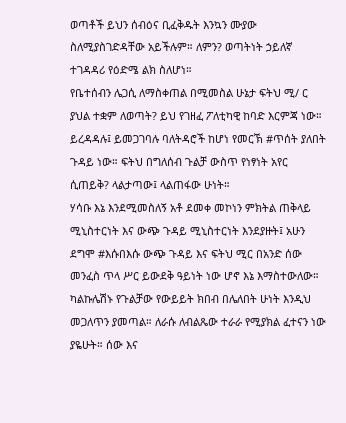ወጣቶች ይህን ሰብዕና ቢፈቅዱት እንኳን ሙያው ስለሚያስገድዳቸው አይችሉም። ለምን? ወጣትነት ኃይለኛ ተገዳዳሪ የዕድሜ ልክ ስለሆነ።
የቤተሰብን ሌጋሲ ለማስቀጠል በሚመስል ሁኔታ ፍትህ ሚ/ ር ያህል ተቋም ለወጣት? ይህ የገዘፈ ፖለቲካዊ ከባድ እርምጃ ነው። ይረዳዳሉ፤ ይመጋገባሉ ባለትዳሮች ከሆነ የመርኽ #ጥሰት ያለበት ጉዳይ ነው። ፍትህ በግለሰብ ጉልቻ ውስጥ የነፃነት አየር ሲጠይቅ? ላልታጣው፤ ላልጠፋው ሁነት።
ሃሳቡ እኔ እንደሚመስለኝ አቶ ደመቀ መኮነን ምክትል ጠቅላይ ሚኒስተርነት እና ውጭ ጉዳይ ሚኒስተርነት እንደያዙት፤ አሁን ደግሞ #እሱበእሱ ውጭ ጉዳይ እና ፍትህ ሚር በአንድ ሰው መንፈስ ጥላ ሥር ይውደቅ ዓይነት ነው ሆኖ እኔ እማስተውለው። ካልኩሌሽኑ የጉልቻው የውይይት ክበብ በሌለበት ሁነት እንዲህ መጋለጥን ያመጣል። ለራሱ ለብልጼው ተራራ የሚያክል ፈተናን ነው ያዬሁት። ሰው እና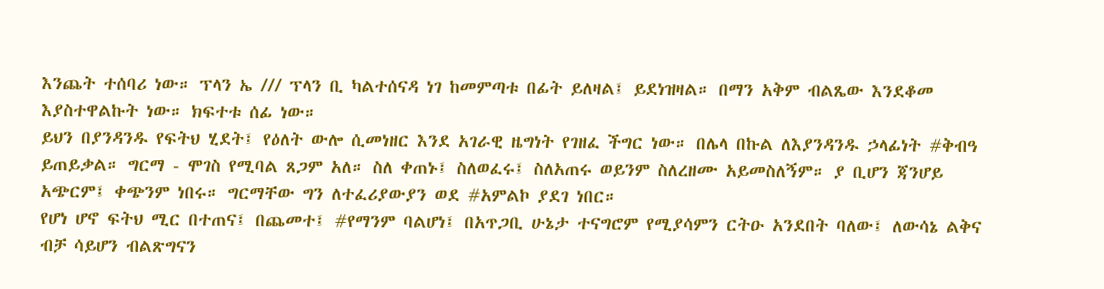እንጨት ተሰባሪ ነው። ፕላን ኤ /// ፕላን ቢ ካልተሰናዳ ነገ ከመምጣቱ በፊት ይለዛል፤ ይደነዝዛል። በማን አቅም ብልጼው እንደቆመ እያስተዋልኩት ነው። ክፍተቱ ሰፊ ነው።
ይህን በያንዳንዱ የፍትህ ሂደት፤ የዕለት ውሎ ሲመነዘር እንደ አገራዊ ዜግነት የገዘፈ ችግር ነው። በሌላ በኩል ለእያንዳንዱ ኃላፊነት #ቅብዓ ይጠይቃል። ግርማ - ሞገስ የሚባል ጸጋም አለ። ስለ ቀጠኑ፤ ስለወፈሩ፤ ስለአጠሩ ወይንም ስለረዘሙ አይመስለኝም። ያ ቢሆን ጃንሆይ አጭርም፤ ቀጭንም ነበሩ። ግርማቸው ግን ለተፈሪያውያን ወደ #አምልኮ ያደገ ነበር።
የሆነ ሆኖ ፍትህ ሚር በተጠና፤ በጨመተ፤ #የማንም ባልሆነ፤ በአጥጋቢ ሁኔታ ተናግሮም የሚያሳምን ርትዑ አንደበት ባለው፤ ለውሳኔ ልቅና ብቻ ሳይሆን ብልጽግናን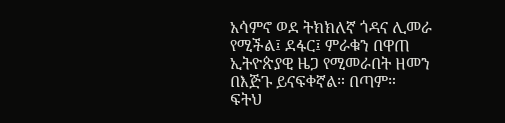አሳምኖ ወደ ትክክለኛ ጎዳና ሊመራ የሚችል፤ ደፋር፤ ምራቁን በዋጠ ኢትዮጵያዊ ዜጋ የሚመራበት ዘመን በእጅጉ ይናፍቀኛል። በጣም።
ፍትህ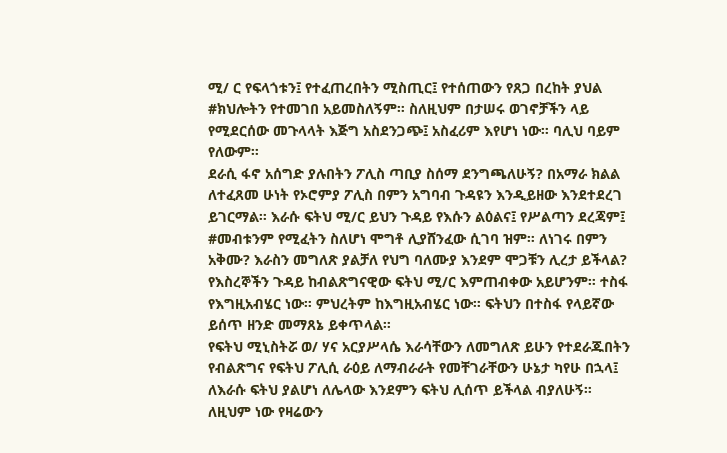ሚ/ ር የፍላጎቱን፤ የተፈጠረበትን ሚስጢር፤ የተሰጠውን የጸጋ በረከት ያህል #ክህሎትን የተመገበ አይመስለኝም። ስለዚህም በታሠሩ ወገኖቻችን ላይ የሚደርሰው መጉላላት እጅግ አስደንጋጭ፤ አስፈሪም እየሆነ ነው። ባሊህ ባይም የለውም።
ደራሲ ፋኖ አሰግድ ያሉበትን ፖሊስ ጣቢያ ስሰማ ደንግጫለሁኝ? በአማራ ክልል ለተፈጸመ ሁነት የኦሮምያ ፖሊስ በምን አግባብ ጉዳዩን እንዲይዘው እንደተደረገ ይገርማል። እራሱ ፍትህ ሚ/ር ይህን ጉዳይ የእሱን ልዕልና፤ የሥልጣን ደረጃም፤ #መብቱንም የሚፈትን ስለሆነ ሞግቶ ሊያሸንፈው ሲገባ ዝም። ለነገሩ በምን አቅሙ? እራስን መግለጽ ያልቻለ የህግ ባለሙያ እንደም ሞጋቹን ሊረታ ይችላል?
የእስረኞችን ጉዳይ ከብልጽግናዊው ፍትህ ሚ/ር እምጠብቀው አይሆንም። ተስፋ የእግዚአብሄር ነው። ምህረትም ከእግዚአብሄር ነው። ፍትህን በተስፋ የላይኛው ይሰጥ ዘንድ መማጸኔ ይቀጥላል።
የፍትህ ሚኒስትሯ ወ/ ሃና አርያሥላሴ እራሳቸውን ለመግለጽ ይሁን የተደራጁበትን የብልጽግና የፍትህ ፖሊሲ ራዕይ ለማብራራት የመቸገራቸውን ሁኔታ ካየሁ በኋላ፤ ለእራሱ ፍትህ ያልሆነ ለሌላው እንደምን ፍትህ ሊሰጥ ይችላል ብያለሁኝ። ለዚህም ነው የዛሬውን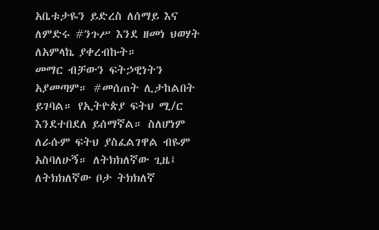አቤቱታዬን ይድረስ ለሰማይ እና ለምድሩ #ንጉሥ እንደ ዘመነ ህወሃት ለአምላኬ ያቀረብኩት።
መማር ብቻውን ፍትኃዊነትን አያመጣም። #መሰጠት ሊታከልበት ይገባል። የኢትዮጵያ ፍትህ ሚ/ር እንደተበደለ ይሰማኛል። ስለሆነም ለራሱም ፍትህ ያስፈልገዋል ብዬም አስባለሁኝ። ለትክክለኛው ጊዜ፤ ለትክክለኛው ቦታ ትክክለኛ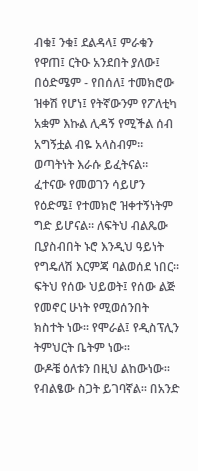ብቁ፤ ንቁ፤ ደልዳላ፤ ምራቁን የዋጠ፤ ርትዑ አንደበት ያለው፤ በዕድሜም - የበሰለ፤ ተመክሮው ዝቀሽ የሆነ፤ የትኛውንም የፖለቲካ አቋም እኩል ሊዳኝ የሚችል ሰብ አግኝቷል ብዬ አላስብም።
ወጣትነት እራሱ ይፈትናል። ፈተናው የመወገን ሳይሆን የዕድሜ፤ የተመክሮ ዝቀተኝነትም ግድ ይሆናል። ለፍትህ ብልጼው ቢያስብበት ኑሮ እንዲህ ዓይነት የግዴለሽ እርምጃ ባልወሰደ ነበር። ፍትህ የሰው ህይወት፤ የሰው ልጅ የመኖር ሁነት የሚወሰንበት ክስተት ነው። የሞራል፤ የዲስፕሊን ትምህርት ቤትም ነው።
ውዶቼ ዕለቱን በዚህ ልከውነው። የብልፄው ስጋት ይገባኛል። በአንድ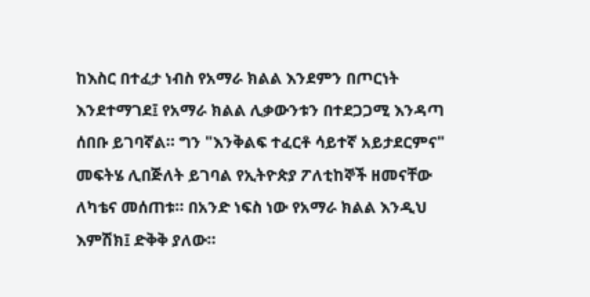ከእስር በተፈታ ነብስ የአማራ ክልል እንደምን በጦርነት እንደተማገደ፤ የአማራ ክልል ሊቃውንቱን በተደጋጋሚ እንዳጣ ሰበቡ ይገባኛል። ግን "እንቅልፍ ተፈርቶ ሳይተኛ አይታደርምና" መፍትሄ ሊበጅለት ይገባል የኢትዮጵያ ፖለቲከኞች ዘመናቸው ለካቴና መሰጠቱ። በአንድ ነፍስ ነው የአማራ ክልል እንዲህ እምሽክ፤ ድቅቅ ያለው።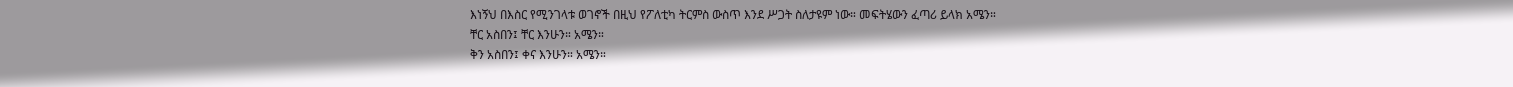እነኝህ በእስር የሚንገላቱ ወገኖች በዚህ የፖለቲካ ትርምስ ውስጥ እንደ ሥጋት ስለታዩም ነው። መፍትሄውን ፈጣሪ ይላክ አሜን።
ቸር አስበን፤ ቸር እንሁን። አሜን።
ቅን አስበን፤ ቀና እንሁን። አሜን።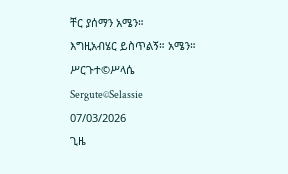ቸር ያሰማን አሜን።
እግዚአብሄር ይስጥልኝ። አሜን።
ሥርጉተ©ሥላሴ
Sergute©Selassie
07/03/2026
ጊዜ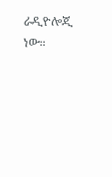ራዲዮሎጂ ነው።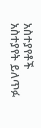አስተያየቶች
አስተያየት ይለጥፉ